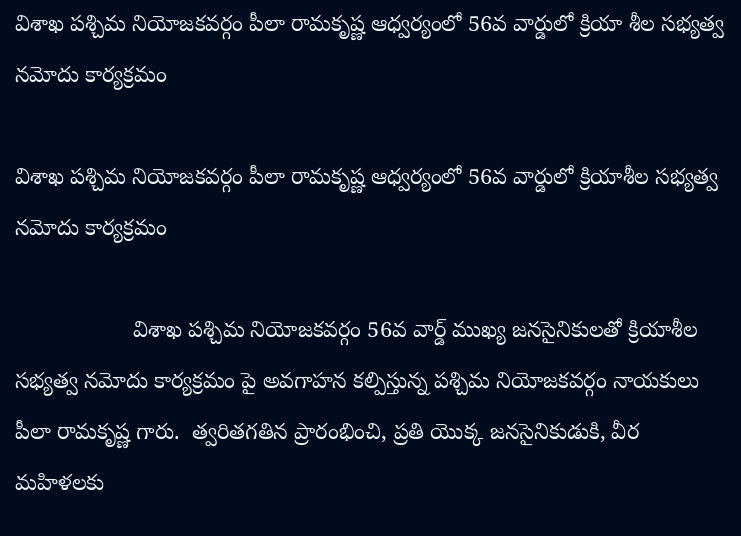విశాఖ పశ్చిమ నియోజకవర్గం పీలా రామకృష్ణ ఆధ్వర్యంలో 56వ వార్డులో క్రియా శీల సభ్యత్వ నమోదు కార్యక్రమం

విశాఖ పశ్చిమ నియోజకవర్గం పీలా రామకృష్ణ ఆధ్వర్యంలో 56వ వార్డులో క్రియాశీల సభ్యత్వ నమోదు కార్యక్రమం

                   విశాఖ పశ్చిమ నియోజకవర్గం 56వ వార్డ్ ముఖ్య జనసైనికులతో క్రియాశీల సభ్యత్వ నమోదు కార్యక్రమం పై అవగాహన కల్పిస్తున్న పశ్చిమ నియోజకవర్గం నాయకులు పీలా రామకృష్ణ గారు.  త్వరితగతిన ప్రారంభించి, ప్రతి యొక్క జనసైనికుడుకి, వీర మహిళలకు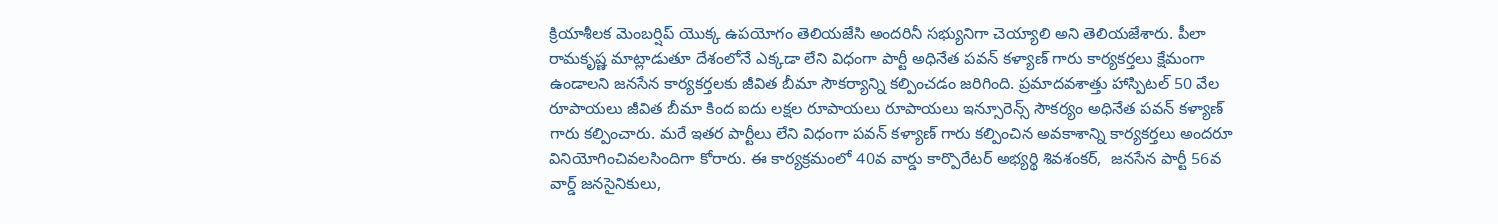క్రియాశీలక మెంబర్షిప్ యొక్క ఉపయోగం తెలియజేసి అందరినీ సభ్యునిగా చెయ్యాలి అని తెలియజేశారు. పీలా రామకృష్ణ మాట్లాడుతూ దేశంలోనే ఎక్కడా లేని విధంగా పార్టీ అధినేత పవన్ కళ్యాణ్ గారు కార్యకర్తలు క్షేమంగా ఉండాలని జనసేన కార్యకర్తలకు జీవిత బీమా సౌకర్యాన్ని కల్పించడం జరిగింది. ప్రమాదవశాత్తు హాస్పిటల్ 50 వేల రూపాయలు జీవిత బీమా కింద ఐదు లక్షల రూపాయలు రూపాయలు ఇన్సూరెన్స్ సౌకర్యం అధినేత పవన్ కళ్యాణ్ గారు కల్పించారు. మరే ఇతర పార్టీలు లేని విధంగా పవన్ కళ్యాణ్ గారు కల్పించిన అవకాశాన్ని కార్యకర్తలు అందరూ వినియోగించివలసిందిగా కోరారు. ఈ కార్యక్రమంలో 40వ వార్డు కార్పొరేటర్ అభ్యర్థి శివశంకర్,  జనసేన పార్టీ 56వ వార్డ్ జనసైనికులు,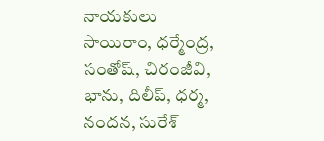నాయకులు సాయిరాం, ధర్మేంద్ర, సంతోష్, చిరంజీవి, భాను, దిలీప్, ధర్మ, నందన, సురేశ్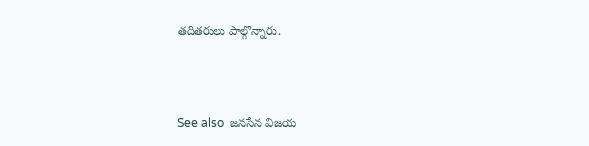తదితరులు పాల్గొన్నారు.



See also  జనసేన విజయ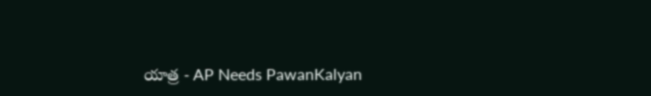యాత్ర - AP Needs PawanKalyan